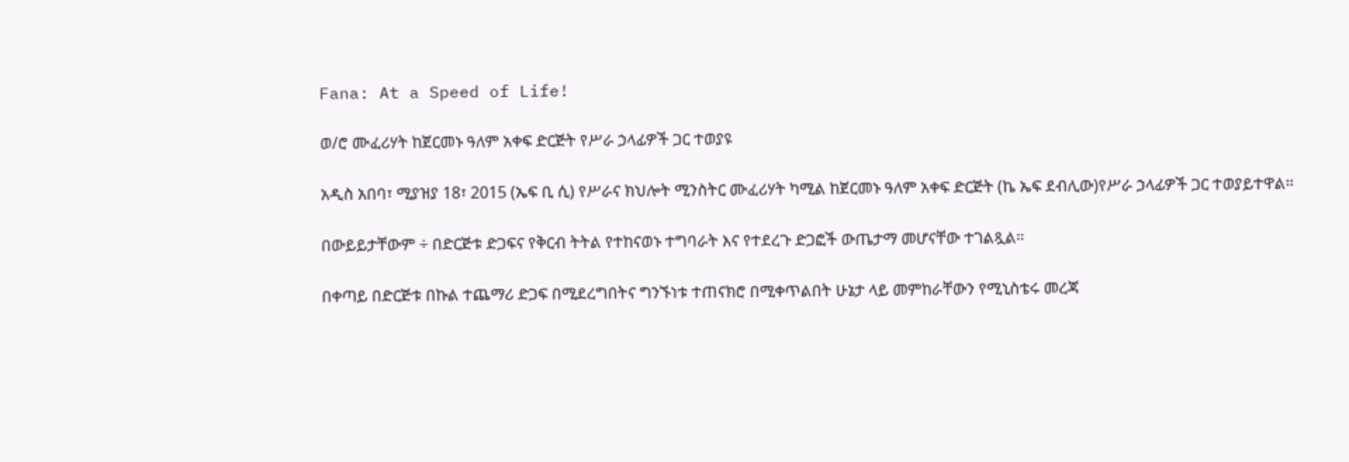Fana: At a Speed of Life!

ወ/ሮ ሙፈሪሃት ከጀርመኑ ዓለም አቀፍ ድርጅት የሥራ ኃላፊዎች ጋር ተወያዩ

አዲስ አበባ፣ ሚያዝያ 18፣ 2015 (ኤፍ ቢ ሲ) የሥራና ክህሎት ሚንስትር ሙፈሪሃት ካሚል ከጀርመኑ ዓለም አቀፍ ድርጅት (ኬ ኤፍ ደብሊው)የሥራ ኃላፊዎች ጋር ተወያይተዋል፡፡

በውይይታቸውም ÷ በድርጅቱ ድጋፍና የቅርብ ትትል የተከናወኑ ተግባራት እና የተደረጉ ድጋፎች ውጤታማ መሆናቸው ተገልጿል፡፡

በቀጣይ በድርጅቱ በኩል ተጨማሪ ድጋፍ በሚደረግበትና ግንኙነቱ ተጠናክሮ በሚቀጥልበት ሁኔታ ላይ መምከራቸውን የሚኒስቴሩ መረጃ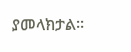ያመላክታል፡፡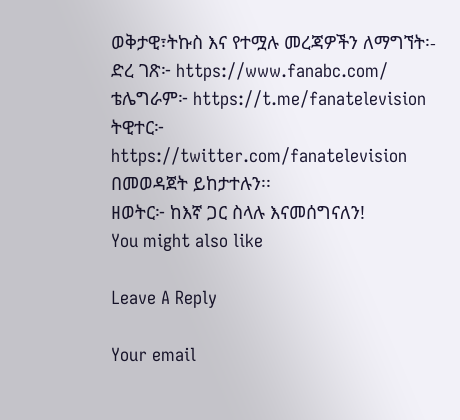ወቅታዊ፣ትኩስ እና የተሟሉ መረጃዎችን ለማግኘት፡-
ድረ ገጽ፦ https://www.fanabc.com/
ቴሌግራም፦ https://t.me/fanatelevision
ትዊተር፦ https://twitter.com/fanatelevision በመወዳጀት ይከታተሉን፡፡
ዘወትር፦ ከእኛ ጋር ስላሉ እናመሰግናለን!
You might also like

Leave A Reply

Your email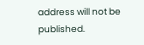address will not be published.